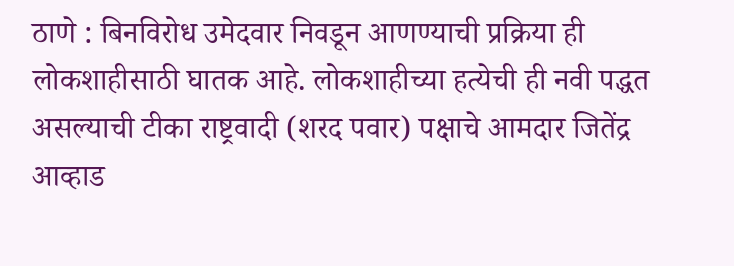ठाणे : बिनविरोध उमेदवार निवडून आणण्याची प्रक्रिया ही लोकशाहीसाठी घातक आहे. लोकशाहीच्या हत्येची ही नवी पद्धत असल्याची टीका राष्ट्रवादी (शरद पवार) पक्षाचे आमदार जितेंद्र आव्हाड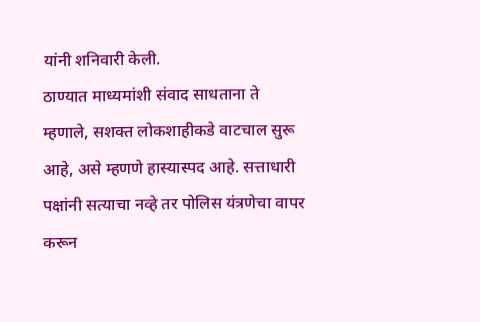यांनी शनिवारी केली.
ठाण्यात माध्यमांशी संवाद साधताना ते म्हणाले, सशक्त लोकशाहीकडे वाटचाल सुरू आहे, असे म्हणणे हास्यास्पद आहे. सत्ताधारी पक्षांनी सत्याचा नव्हे तर पोलिस यंत्रणेचा वापर करून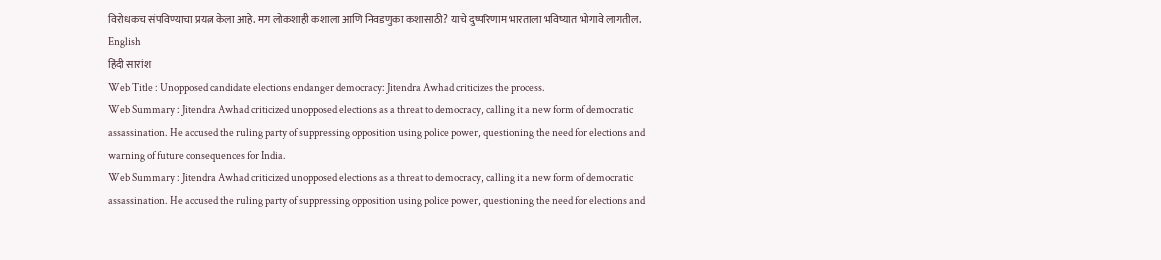विरोधकच संपविण्याचा प्रयत्न केला आहे. मग लोकशाही कशाला आणि निवडणुका कशासाठी? याचे दुष्परिणाम भारताला भविष्यात भोगावे लागतील.
English
हिंदी सारांश
Web Title : Unopposed candidate elections endanger democracy: Jitendra Awhad criticizes the process.
Web Summary : Jitendra Awhad criticized unopposed elections as a threat to democracy, calling it a new form of democratic assassination. He accused the ruling party of suppressing opposition using police power, questioning the need for elections and warning of future consequences for India.
Web Summary : Jitendra Awhad criticized unopposed elections as a threat to democracy, calling it a new form of democratic assassination. He accused the ruling party of suppressing opposition using police power, questioning the need for elections and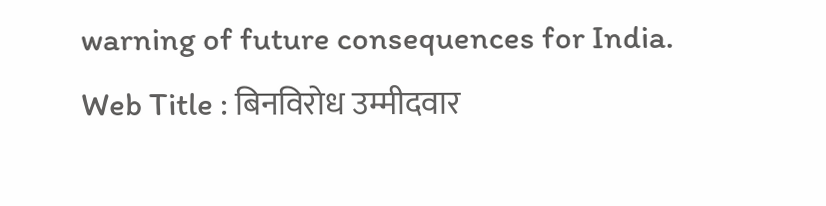warning of future consequences for India.
Web Title : बिनविरोध उम्मीदवार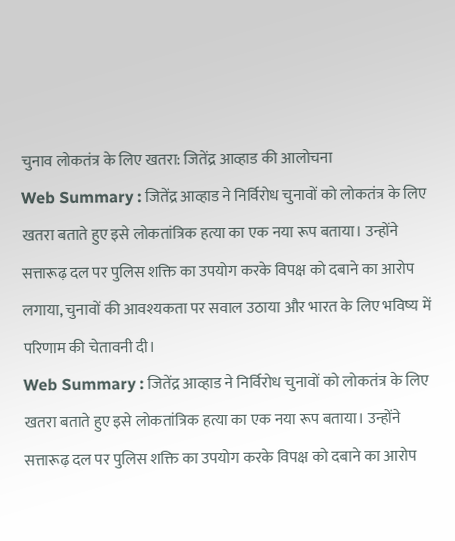चुनाव लोकतंत्र के लिए खतरा: जितेंद्र आव्हाड की आलोचना
Web Summary : जितेंद्र आव्हाड ने निर्विरोध चुनावों को लोकतंत्र के लिए खतरा बताते हुए इसे लोकतांत्रिक हत्या का एक नया रूप बताया। उन्होंने सत्तारूढ़ दल पर पुलिस शक्ति का उपयोग करके विपक्ष को दबाने का आरोप लगाया, चुनावों की आवश्यकता पर सवाल उठाया और भारत के लिए भविष्य में परिणाम की चेतावनी दी।
Web Summary : जितेंद्र आव्हाड ने निर्विरोध चुनावों को लोकतंत्र के लिए खतरा बताते हुए इसे लोकतांत्रिक हत्या का एक नया रूप बताया। उन्होंने सत्तारूढ़ दल पर पुलिस शक्ति का उपयोग करके विपक्ष को दबाने का आरोप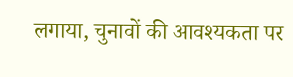लगाया, चुनावों की आवश्यकता पर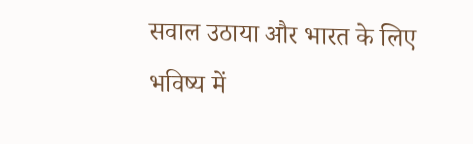सवाल उठाया और भारत के लिए भविष्य में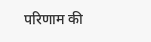परिणाम की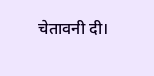चेतावनी दी।